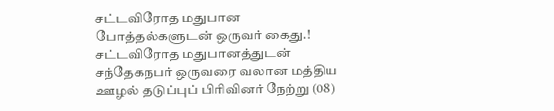சட்டவிரோத மதுபான போத்தல்களுடன் ஒருவர் கைது.!
சட்டவிரோத மதுபானத்துடன் சந்தேகநபர் ஒருவரை வலான மத்திய ஊழல் தடுப்புப் பிரிவினர் நேற்று (08)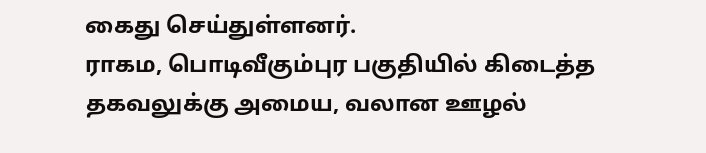கைது செய்துள்ளனர்.
ராகம, பொடிவீகும்புர பகுதியில் கிடைத்த தகவலுக்கு அமைய, வலான ஊழல்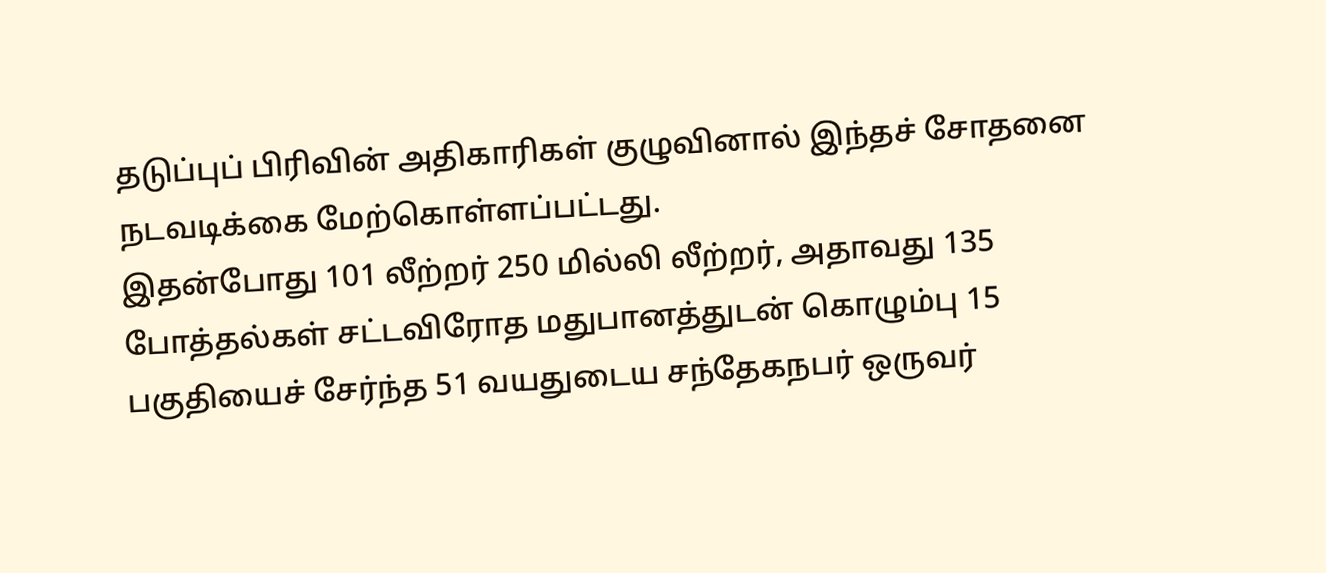தடுப்புப் பிரிவின் அதிகாரிகள் குழுவினால் இந்தச் சோதனை நடவடிக்கை மேற்கொள்ளப்பட்டது.
இதன்போது 101 லீற்றர் 250 மில்லி லீற்றர், அதாவது 135 போத்தல்கள் சட்டவிரோத மதுபானத்துடன் கொழும்பு 15 பகுதியைச் சேர்ந்த 51 வயதுடைய சந்தேகநபர் ஒருவர்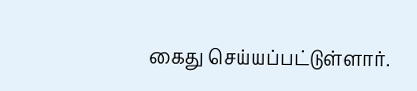கைது செய்யப்பட்டுள்ளார்.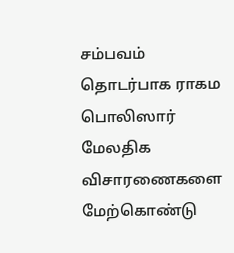சம்பவம் தொடர்பாக ராகம பொலிஸார் மேலதிக விசாரணைகளை மேற்கொண்டு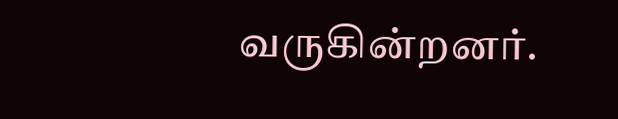வருகின்றனர்.